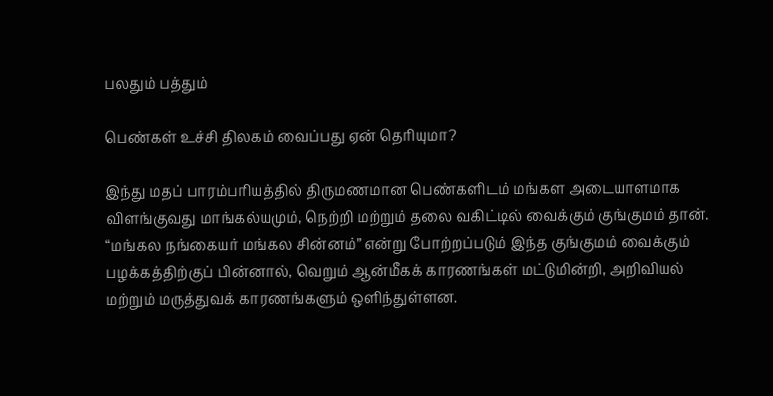பலதும் பத்தும்

பெண்கள் உச்சி திலகம் வைப்பது ஏன் தெரியுமா?

இந்து மதப் பாரம்பரியத்தில் திருமணமான பெண்களிடம் மங்கள அடையாளமாக விளங்குவது மாங்கல்யமும், நெற்றி மற்றும் தலை வகிட்டில் வைக்கும் குங்குமம் தான். “மங்கல நங்கையர் மங்கல சின்னம்” என்று போற்றப்படும் இந்த குங்குமம் வைக்கும் பழக்கத்திற்குப் பின்னால், வெறும் ஆன்மீகக் காரணங்கள் மட்டுமின்றி, அறிவியல் மற்றும் மருத்துவக் காரணங்களும் ஒளிந்துள்ளன.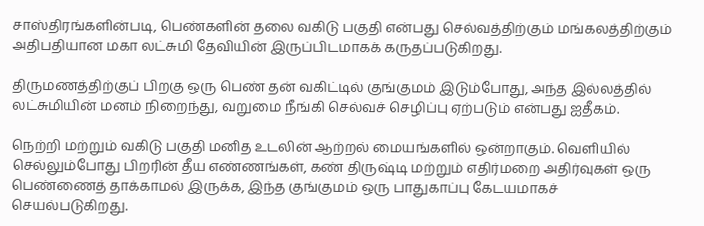சாஸ்திரங்களின்படி, பெண்களின் தலை வகிடு பகுதி என்பது செல்வத்திற்கும் மங்கலத்திற்கும் அதிபதியான மகா லட்சுமி தேவியின் இருப்பிடமாகக் கருதப்படுகிறது.

திருமணத்திற்குப் பிறகு ஒரு பெண் தன் வகிட்டில் குங்குமம் இடும்போது, அந்த இல்லத்தில் லட்சுமியின் மனம் நிறைந்து, வறுமை நீங்கி செல்வச் செழிப்பு ஏற்படும் என்பது ஐதீகம்.

நெற்றி மற்றும் வகிடு பகுதி மனித உடலின் ஆற்றல் மையங்களில் ஒன்றாகும். வெளியில் செல்லும்போது பிறரின் தீய எண்ணங்கள், கண் திருஷ்டி மற்றும் எதிர்மறை அதிர்வுகள் ஒரு பெண்ணைத் தாக்காமல் இருக்க, இந்த குங்குமம் ஒரு பாதுகாப்பு கேடயமாகச் செயல்படுகிறது.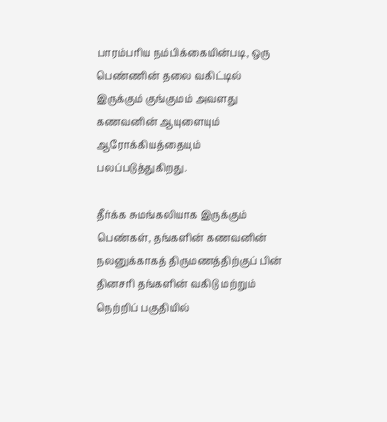பாரம்பரிய நம்பிக்கையின்படி, ஒரு பெண்ணின் தலை வகிட்டில் இருக்கும் குங்குமம் அவளது கணவனின் ஆயுளையும் ஆரோக்கியத்தையும் பலப்படுத்துகிறது.

தீர்க்க சுமங்கலியாக இருக்கும் பெண்கள், தங்களின் கணவனின் நலனுக்காகத் திருமணத்திற்குப் பின் தினசரி தங்களின் வகிடு மற்றும் நெற்றிப் பகுதியில்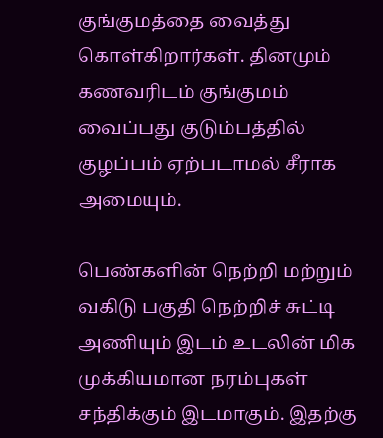குங்குமத்தை வைத்து கொள்கிறார்கள். தினமும் கணவரிடம் குங்குமம் வைப்பது குடும்பத்தில் குழப்பம் ஏற்படாமல் சீராக அமையும்.

பெண்களின் நெற்றி மற்றும் வகிடு பகுதி நெற்றிச் சுட்டி அணியும் இடம் உடலின் மிக முக்கியமான நரம்புகள் சந்திக்கும் இடமாகும். இதற்கு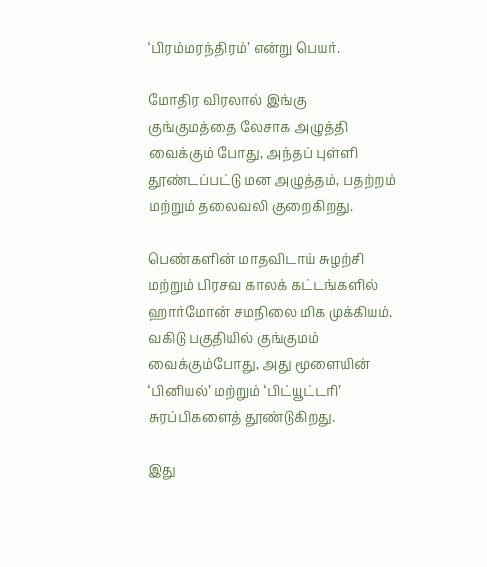‘பிரம்மரந்திரம்’ என்று பெயர்.

மோதிர விரலால் இங்கு குங்குமத்தை லேசாக அழுத்தி வைக்கும் போது, அந்தப் புள்ளி தூண்டப்பட்டு மன அழுத்தம், பதற்றம் மற்றும் தலைவலி குறைகிறது.

பெண்களின் மாதவிடாய் சுழற்சி மற்றும் பிரசவ காலக் கட்டங்களில் ஹார்மோன் சமநிலை மிக முக்கியம். வகிடு பகுதியில் குங்குமம் வைக்கும்போது, அது மூளையின் ‘பினியல்’ மற்றும் ‘பிட்யூட்டரி’ சுரப்பிகளைத் தூண்டுகிறது.

இது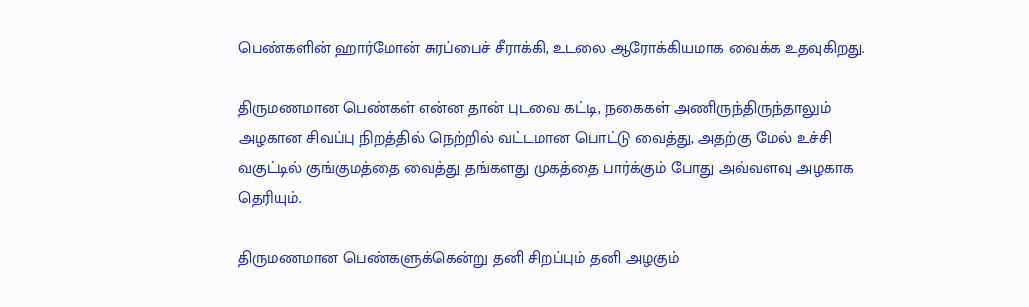பெண்களின் ஹார்மோன் சுரப்பைச் சீராக்கி, உடலை ஆரோக்கியமாக வைக்க உதவுகிறது.

திருமணமான பெண்கள் என்ன தான் புடவை கட்டி, நகைகள் அணிருந்திருந்தாலும் அழகான சிவப்பு நிறத்தில் நெற்றில் வட்டமான பொட்டு வைத்து, அதற்கு மேல் உச்சி வகுட்டில் குங்குமத்தை வைத்து தங்களது முகத்தை பார்க்கும் போது அவ்வளவு அழகாக தெரியும்.

திருமணமான பெண்களுக்கென்று தனி சிறப்பும் தனி அழகும்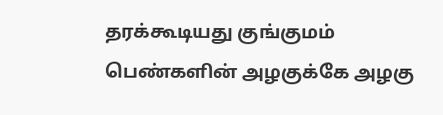தரக்கூடியது குங்குமம் பெண்களின் அழகுக்கே அழகு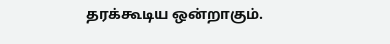தரக்கூடிய ஒன்றாகும்.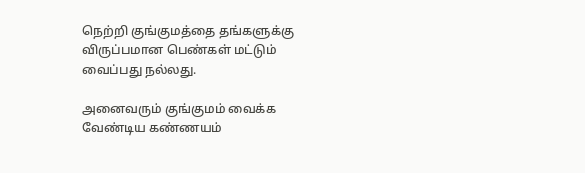நெற்றி குங்குமத்தை தங்களுக்கு விருப்பமான பெண்கள் மட்டும் வைப்பது நல்லது.

அனைவரும் குங்குமம் வைக்க வேண்டிய கண்ணயம்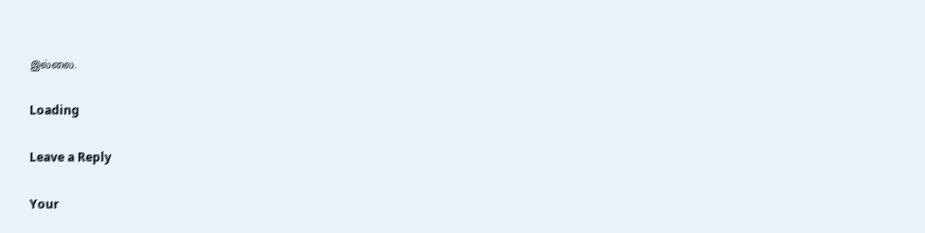இல்லை.

Loading

Leave a Reply

Your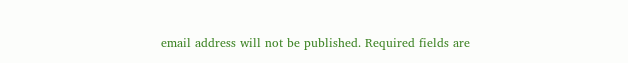email address will not be published. Required fields are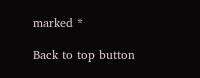marked *

Back to top button